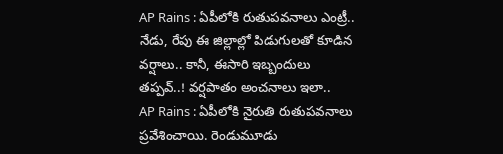AP Rains : ఏపీలోకి రుతుపవనాలు ఎంట్రీ.. నేడు, రేపు ఈ జిల్లాల్లో పిడుగులతో కూడిన వర్షాలు.. కానీ, ఈసారి ఇబ్బందులు తప్పవ్..! వర్షపాతం అంచనాలు ఇలా..
AP Rains : ఏపీలోకి నైరుతి రుతుపవనాలు ప్రవేశించాయి. రెండుమూడు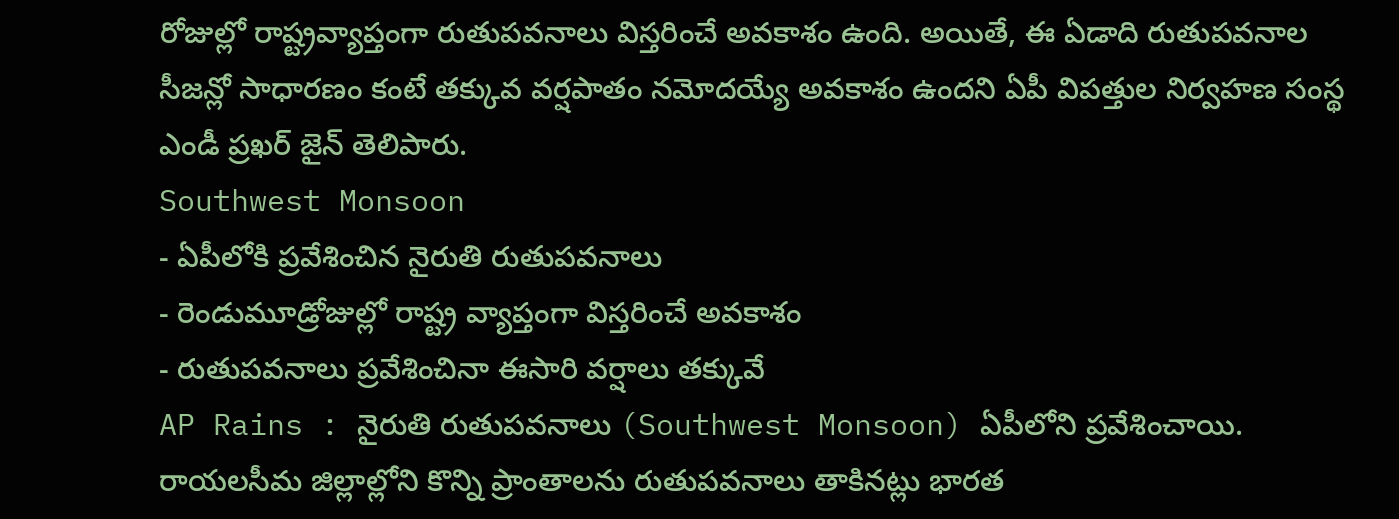రోజుల్లో రాష్ట్రవ్యాప్తంగా రుతుపవనాలు విస్తరించే అవకాశం ఉంది. అయితే, ఈ ఏడాది రుతుపవనాల సీజన్లో సాధారణం కంటే తక్కువ వర్షపాతం నమోదయ్యే అవకాశం ఉందని ఏపీ విపత్తుల నిర్వహణ సంస్థ ఎండీ ప్రఖర్ జైన్ తెలిపారు.
Southwest Monsoon
- ఏపీలోకి ప్రవేశించిన నైరుతి రుతుపవనాలు
- రెండుమూడ్రోజుల్లో రాష్ట్ర వ్యాప్తంగా విస్తరించే అవకాశం
- రుతుపవనాలు ప్రవేశించినా ఈసారి వర్షాలు తక్కువే
AP Rains : నైరుతి రుతుపవనాలు (Southwest Monsoon) ఏపీలోని ప్రవేశించాయి. రాయలసీమ జిల్లాల్లోని కొన్ని ప్రాంతాలను రుతుపవనాలు తాకినట్లు భారత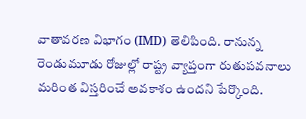వాతావరణ విభాగం (IMD) తెలిపింది. రానున్న రెండుమూడు రోజుల్లో రాష్ట్ర వ్యాప్తంగా రుతుపవనాలు మరింత విస్తరించే అవకాశం ఉందని పేర్కొంది.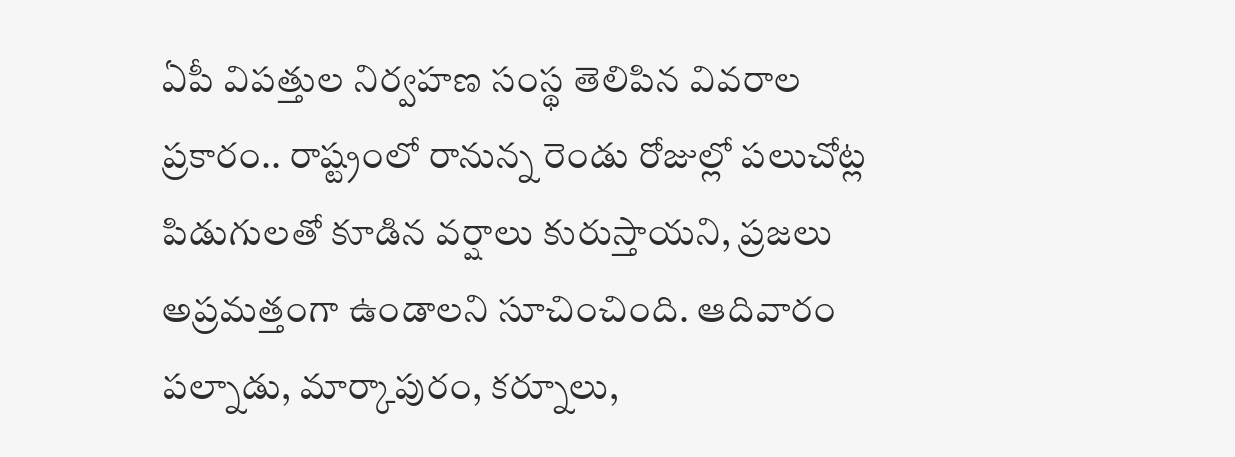ఏపీ విపత్తుల నిర్వహణ సంస్థ తెలిపిన వివరాల ప్రకారం.. రాష్ట్రంలో రానున్న రెండు రోజుల్లో పలుచోట్ల పిడుగులతో కూడిన వర్షాలు కురుస్తాయని, ప్రజలు అప్రమత్తంగా ఉండాలని సూచించింది. ఆదివారం పల్నాడు, మార్కాపురం, కర్నూలు,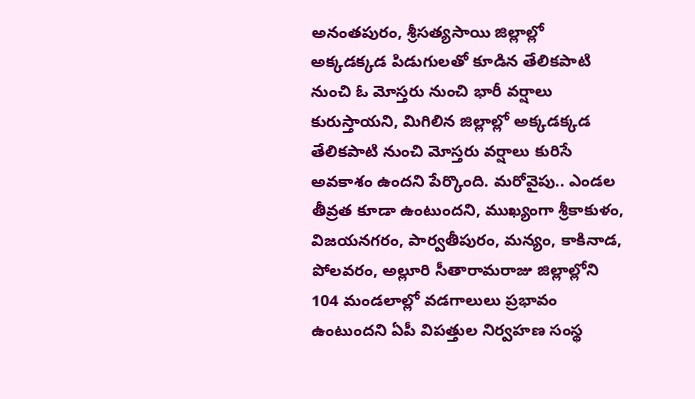అనంతపురం, శ్రీసత్యసాయి జిల్లాల్లో అక్కడక్కడ పిడుగులతో కూడిన తేలికపాటి నుంచి ఓ మోస్తరు నుంచి భారీ వర్షాలు కురుస్తాయని, మిగిలిన జిల్లాల్లో అక్కడక్కడ తేలికపాటి నుంచి మోస్తరు వర్షాలు కురిసే అవకాశం ఉందని పేర్కొంది. మరోవైపు.. ఎండల తీవ్రత కూడా ఉంటుందని, ముఖ్యంగా శ్రీకాకుళం, విజయనగరం, పార్వతీపురం, మన్యం, కాకినాడ, పోలవరం, అల్లూరి సీతారామరాజు జిల్లాల్లోని 104 మండలాల్లో వడగాలులు ప్రభావం ఉంటుందని ఏపీ విపత్తుల నిర్వహణ సంస్థ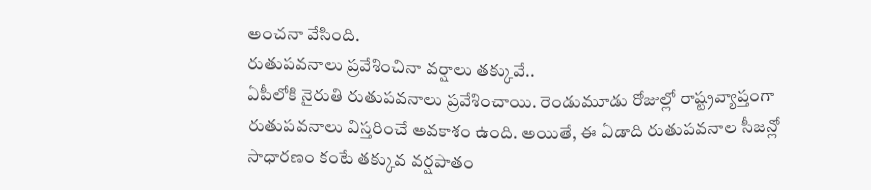అంచనా వేసింది.
రుతుపవనాలు ప్రవేశించినా వర్షాలు తక్కువే..
ఏపీలోకి నైరుతి రుతుపవనాలు ప్రవేశించాయి. రెండుమూడు రోజుల్లో రాష్ట్రవ్యాప్తంగా రుతుపవనాలు విస్తరించే అవకాశం ఉంది. అయితే, ఈ ఏడాది రుతుపవనాల సీజన్లో సాధారణం కంటే తక్కువ వర్షపాతం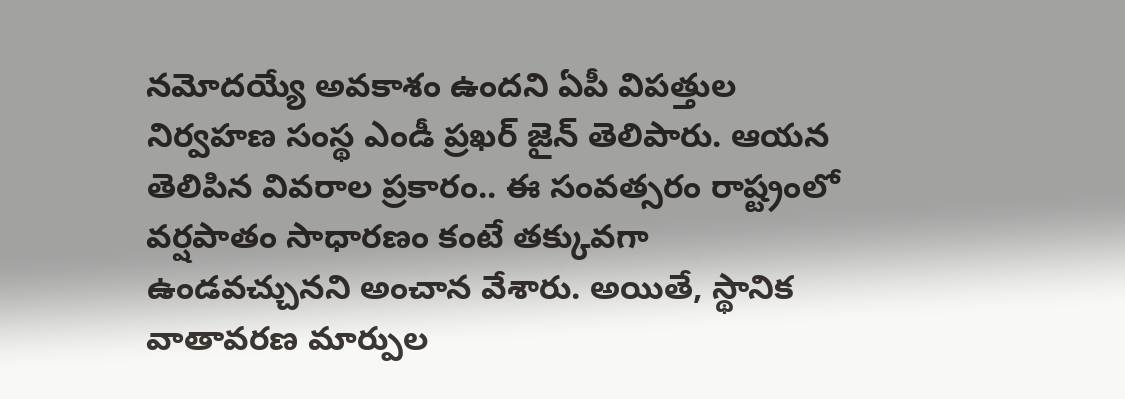నమోదయ్యే అవకాశం ఉందని ఏపీ విపత్తుల నిర్వహణ సంస్థ ఎండీ ప్రఖర్ జైన్ తెలిపారు. ఆయన తెలిపిన వివరాల ప్రకారం.. ఈ సంవత్సరం రాష్ట్రంలో వర్షపాతం సాధారణం కంటే తక్కువగా ఉండవచ్చునని అంచాన వేశారు. అయితే, స్థానిక వాతావరణ మార్పుల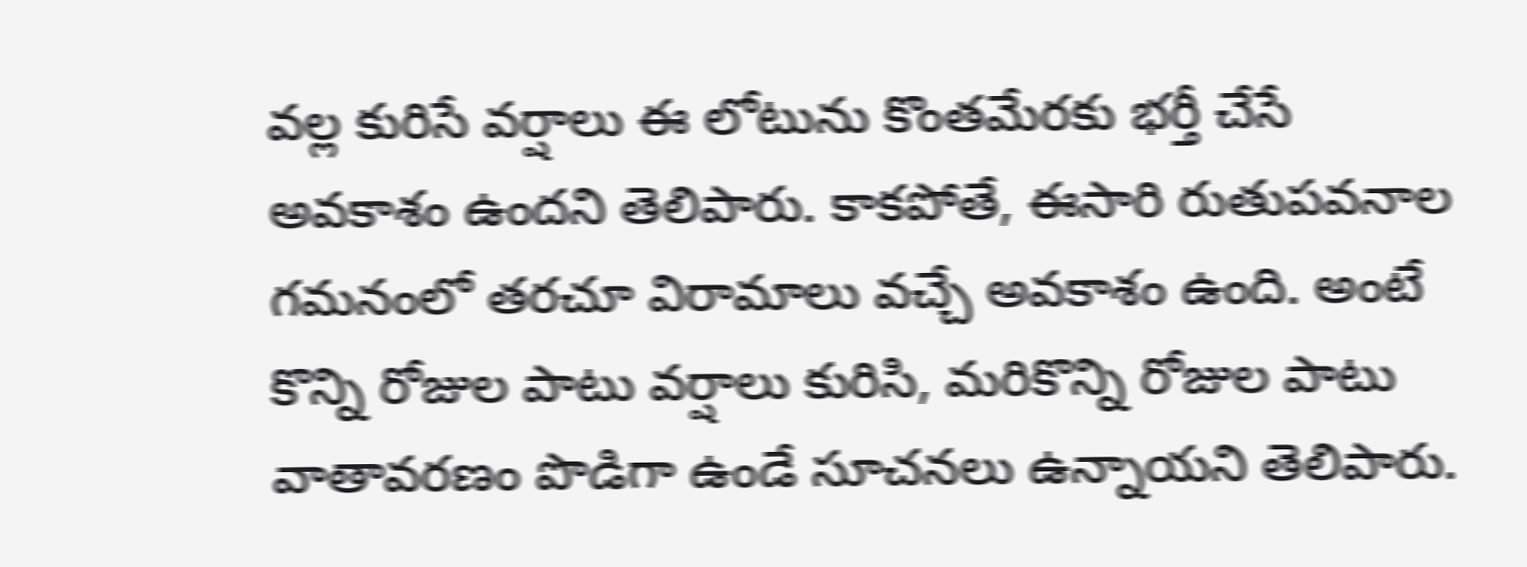వల్ల కురిసే వర్షాలు ఈ లోటును కొంతమేరకు భర్తీ చేసే అవకాశం ఉందని తెలిపారు. కాకపోతే, ఈసారి రుతుపవనాల గమనంలో తరచూ విరామాలు వచ్చే అవకాశం ఉంది. అంటే కొన్ని రోజుల పాటు వర్షాలు కురిసి, మరికొన్ని రోజుల పాటు వాతావరణం పొడిగా ఉండే సూచనలు ఉన్నాయని తెలిపారు.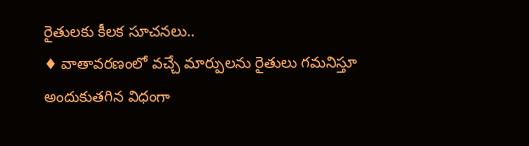రైతులకు కీలక సూచనలు..
♦ వాతావరణంలో వచ్చే మార్పులను రైతులు గమనిస్తూ అందుకుతగిన విధంగా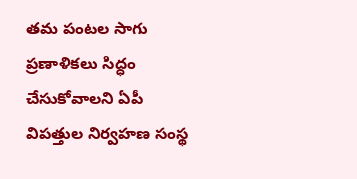తమ పంటల సాగు ప్రణాళికలు సిద్ధం చేసుకోవాలని ఏపీ విపత్తుల నిర్వహణ సంస్థ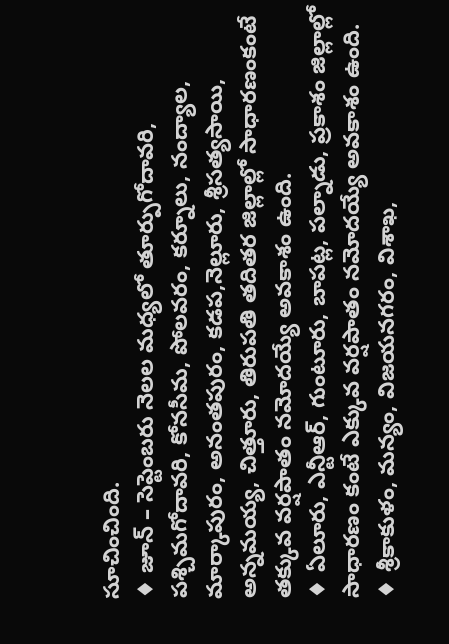సూచించింది.
♦ జూన్ – సెప్టెంబరు నెలల మధ్యలో తూర్పుగోదావరి, పశ్చిమగోదావరి, కోనసీమ, పోలవరం, కర్నూలు, నంద్యాల, మార్కాపురం, అనంతపురం, కడప,నెల్లూరు, శ్రీసత్యసాయి, అన్నమయ్య, చిత్తూరు, తిరుపతి తదితర జిల్లాల్లో సాధారణంకంటే తక్కువ వర్షపాతం నమోదయ్యే అవకాశం ఉంది.
♦ ఏలూరు, ఎన్టీఆర్, గుంటూరు, బాపట్ల, పల్నాడు, ప్రకాశం జిల్లాల్లో సాధారణం కంటే ఎక్కువ వర్షపాతం నమోదయ్యే అవకాశం ఉంది.
♦ శ్రీకాకుళం, మన్యం, విజయనగరం, విశాఖ,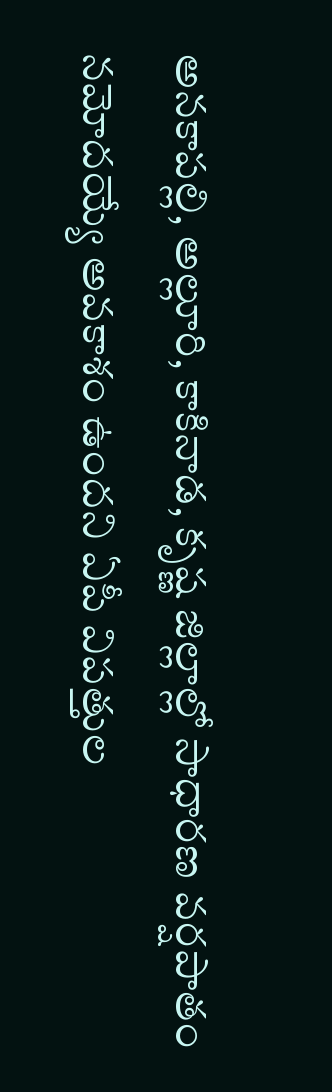అనకాపల్లి, అల్లూరి, కాకినాడ, కృష్ణ జిల్లాల్లో సాధారణ వర్షపాతం నమోదయ్యే అవకాశం ఉందని ఏపీ విపత్తుల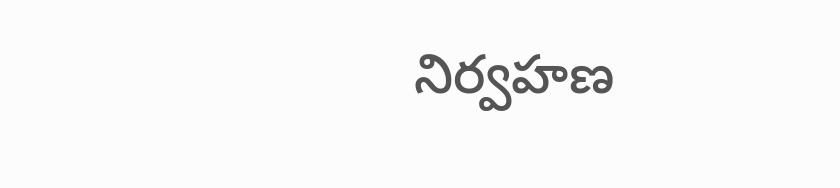నిర్వహణ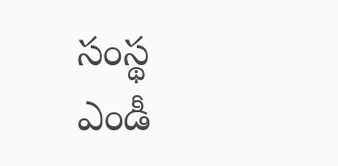సంస్థ ఎండీ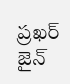ప్రఖర్ జైన్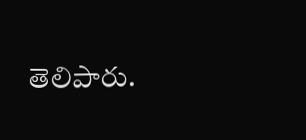తెలిపారు.